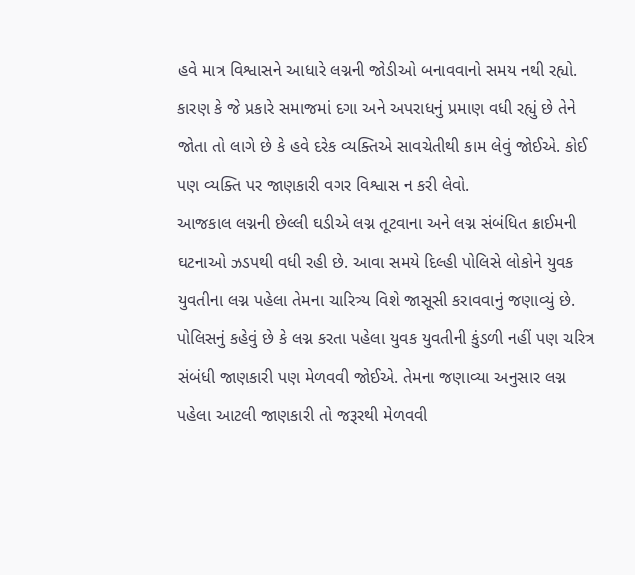હવે માત્ર વિશ્વાસને આધારે લગ્નની જોડીઓ બનાવવાનો સમય નથી રહ્યો. કારણ કે જે પ્રકારે સમાજમાં દગા અને અપરાધનું પ્રમાણ વધી રહ્યું છે તેને જોતા તો લાગે છે કે હવે દરેક વ્યક્તિએ સાવચેતીથી કામ લેવું જોઈએ. કોઈ પણ વ્યક્તિ પર જાણકારી વગર વિશ્વાસ ન કરી લેવો.
આજકાલ લગ્નની છેલ્લી ઘડીએ લગ્ન તૂટવાના અને લગ્ન સંબંધિત ક્રાઈમની ઘટનાઓ ઝડપથી વધી રહી છે. આવા સમયે દિલ્હી પોલિસે લોકોને યુવક યુવતીના લગ્ન પહેલા તેમના ચારિત્ર્ય વિશે જાસૂસી કરાવવાનું જણાવ્યું છે.
પોલિસનું કહેવું છે કે લગ્ન કરતા પહેલા યુવક યુવતીની કુંડળી નહીં પણ ચરિત્ર સંબંધી જાણકારી પણ મેળવવી જોઈએ. તેમના જણાવ્યા અનુસાર લગ્ન પહેલા આટલી જાણકારી તો જરૂરથી મેળવવી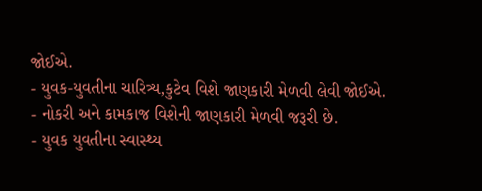જોઈએ.
- યુવક-યુવતીના ચારિત્ર્ય,કુટેવ વિશે જાણકારી મેળવી લેવી જોઈએ.
- નોકરી અને કામકાજ વિશેની જાણકારી મેળવી જરૂરી છે.
- યુવક યુવતીના સ્વાસ્થ્ય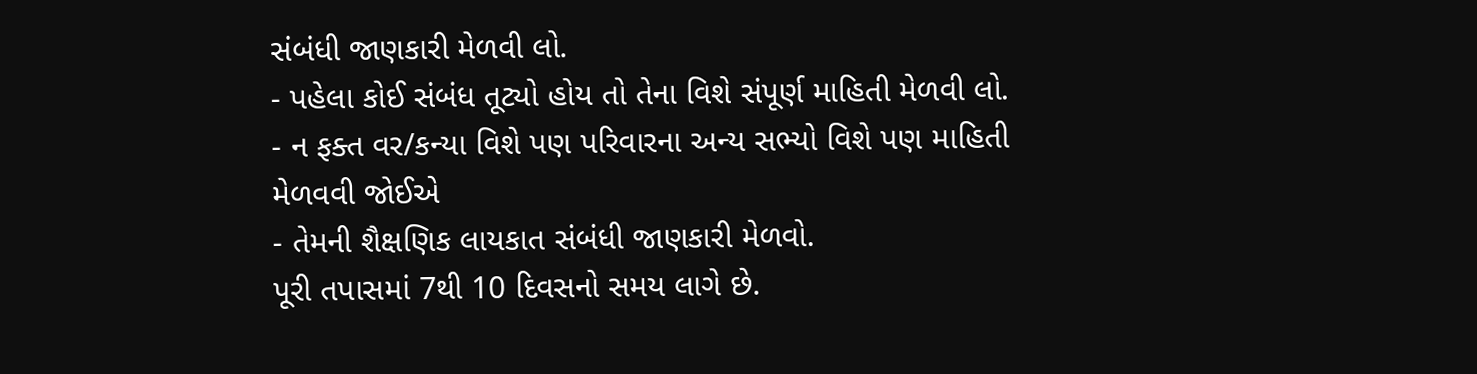સંબંધી જાણકારી મેળવી લો.
- પહેલા કોઈ સંબંધ તૂટ્યો હોય તો તેના વિશે સંપૂર્ણ માહિતી મેળવી લો.
- ન ફક્ત વર/કન્યા વિશે પણ પરિવારના અન્ય સભ્યો વિશે પણ માહિતી મેળવવી જોઈએ
- તેમની શૈક્ષણિક લાયકાત સંબંધી જાણકારી મેળવો.
પૂરી તપાસમાં 7થી 10 દિવસનો સમય લાગે છે.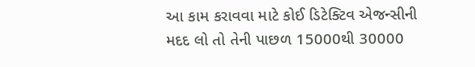આ કામ કરાવવા માટે કોઈ ડિટેક્ટિવ એજન્સીની મદદ લો તો તેની પાછળ 15000થી 30000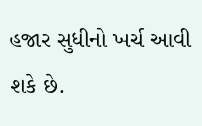હજાર સુધીનો ખર્ચ આવી શકે છે.